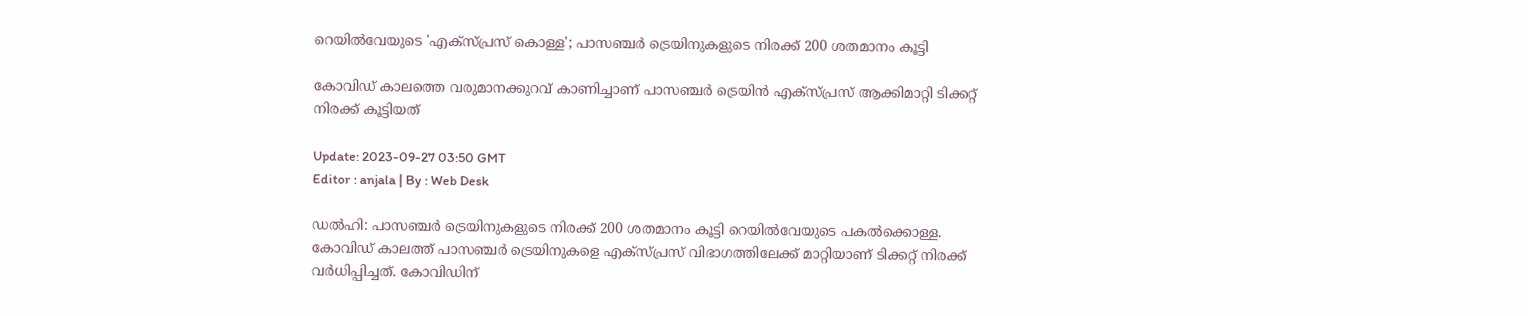റെയിൽവേയുടെ 'എക്സ്പ്രസ് കൊള്ള'; പാസഞ്ചർ ട്രെയിനുകളുടെ നിരക്ക് 200 ശതമാനം കൂട്ടി

കോവിഡ് കാലത്തെ വരുമാനക്കുറവ് കാണിച്ചാണ് പാസഞ്ചര്‍ ട്രെയിന്‍ എക്സ്പ്രസ് ആക്കിമാറ്റി ടിക്കറ്റ് നിരക്ക് കൂട്ടിയത്

Update: 2023-09-27 03:50 GMT
Editor : anjala | By : Web Desk

ഡൽഹി: പാസഞ്ചര്‍ ട്രെയിനുകളുടെ നിരക്ക് 200 ശതമാനം കൂട്ടി റെയില്‍വേയുടെ പകല്‍ക്കൊള്ള. കോവിഡ് കാലത്ത് പാസഞ്ചര്‍ ട്രെയിനുകളെ എക്സ്പ്രസ് വിഭാഗത്തിലേക്ക് മാറ്റിയാണ് ടിക്കറ്റ് നിരക്ക് വർധിപ്പിച്ചത്. കോവിഡിന്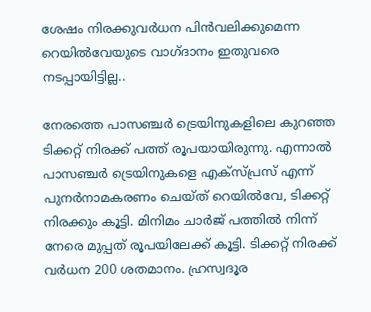ശേഷം നിരക്കുവര്‍ധന പിന്‍വലിക്കുമെന്ന റെയില്‍വേയുടെ വാഗ്ദാനം ഇതുവരെ നടപ്പായിട്ടില്ല..

നേരത്തെ പാസഞ്ചര്‍ ട്രെയിനുകളിലെ കുറഞ്ഞ ടിക്കറ്റ് നിരക്ക് പത്ത് രൂപയായിരുന്നു. എന്നാൽ പാസഞ്ചര്‍ ട്രെയിനുകളെ എക്സ്പ്രസ് എന്ന് പുനര്‍നാമകരണം ചെയ്ത് റെയിൽവേ, ടിക്കറ്റ് നിരക്കും കൂട്ടി. മിനിമം ചാര്‍ജ് പത്തില്‍ നിന്ന് നേരെ മുപ്പത് രൂപയിലേക്ക് കൂട്ടി. ടിക്കറ്റ് നിരക്ക് വർധന 200 ശതമാനം. ഹ്രസ്വദൂര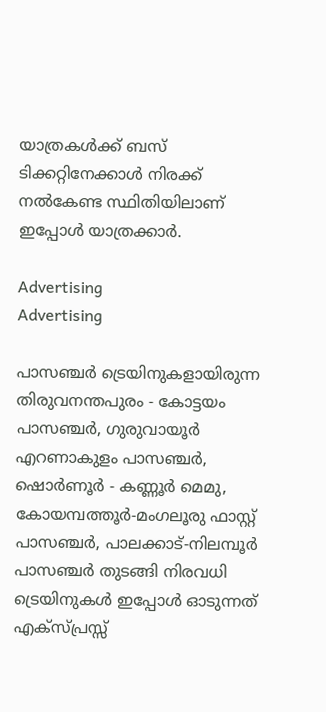യാത്രകള്‍ക്ക് ബസ് ടിക്കറ്റിനേക്കാള്‍ നിരക്ക് നല്‍കേണ്ട സ്ഥിതിയിലാണ് ഇപ്പോൾ യാത്രക്കാർ.

Advertising
Advertising

പാസഞ്ചര്‍ ട്രെയിനുകളായിരുന്ന തിരുവനന്തപുരം - കോട്ടയം പാസഞ്ചര്‍, ഗുരുവായൂര്‍ എറണാകുളം പാസഞ്ചര്‍, ഷൊര്‍ണൂര്‍ - കണ്ണൂര്‍ മെമു, കോയമ്പത്തൂര്‍-മംഗലൂരു ഫാസ്റ്റ് പാസഞ്ചര്‍, പാലക്കാട്-നിലമ്പൂര്‍ പാസഞ്ചര്‍ തുടങ്ങി നിരവധി ട്രെയിനുകൾ ഇപ്പോൾ ഓടുന്നത് എക്സ്പ്രസ്സ്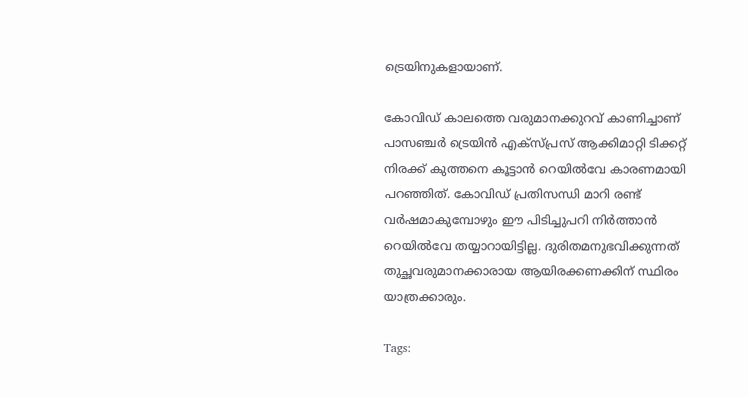ട്രെയിനുകളായാണ്.

കോവിഡ് കാലത്തെ വരുമാനക്കുറവ് കാണിച്ചാണ് പാസഞ്ചര്‍ ട്രെയിന്‍ എക്സ്പ്രസ് ആക്കിമാറ്റി ടിക്കറ്റ് നിരക്ക് കുത്തനെ കൂട്ടാന്‍ റെയില്‍വേ കാരണമായി പറഞ്ഞിത്. കോവിഡ് പ്രതിസന്ധി മാറി രണ്ട് വര്‍ഷമാകുമ്പോഴും ഈ പിടിച്ചുപറി നിര്‍ത്താന്‍ റെയില്‍‌വേ തയ്യാറായിട്ടില്ല. ദുരിതമനുഭവിക്കുന്നത് തുച്ഛവരുമാനക്കാരായ ആയിരക്കണക്കിന് സ്ഥിരം യാത്രക്കാരും.

Tags: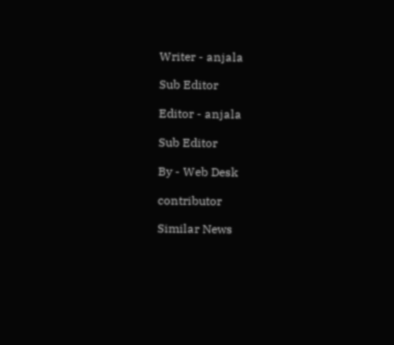Writer - anjala

Sub Editor

Editor - anjala

Sub Editor

By - Web Desk

contributor

Similar News